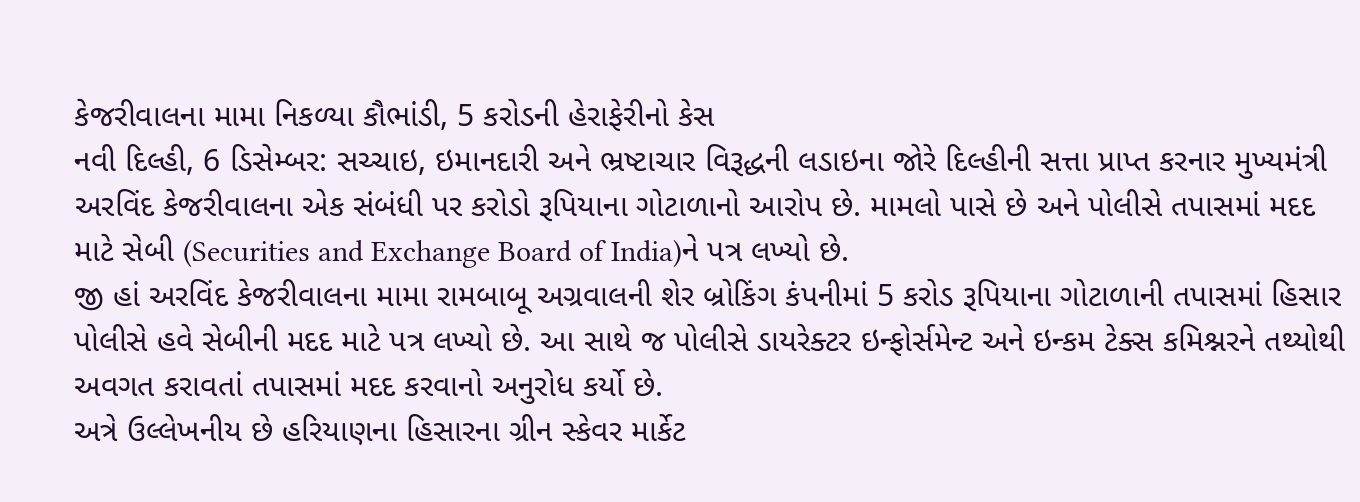કેજરીવાલના મામા નિકળ્યા કૌભાંડી, 5 કરોડની હેરાફેરીનો કેસ
નવી દિલ્હી, 6 ડિસેમ્બર: સચ્ચાઇ, ઇમાનદારી અને ભ્રષ્ટાચાર વિરૂદ્ધની લડાઇના જોરે દિલ્હીની સત્તા પ્રાપ્ત કરનાર મુખ્યમંત્રી અરવિંદ કેજરીવાલના એક સંબંધી પર કરોડો રૂપિયાના ગોટાળાનો આરોપ છે. મામલો પાસે છે અને પોલીસે તપાસમાં મદદ માટે સેબી (Securities and Exchange Board of India)ને પત્ર લખ્યો છે.
જી હાં અરવિંદ કેજરીવાલના મામા રામબાબૂ અગ્રવાલની શેર બ્રોકિંગ કંપનીમાં 5 કરોડ રૂપિયાના ગોટાળાની તપાસમાં હિસાર પોલીસે હવે સેબીની મદદ માટે પત્ર લખ્યો છે. આ સાથે જ પોલીસે ડાયરેક્ટર ઇન્ફોર્સમેન્ટ અને ઇન્કમ ટેક્સ કમિશ્નરને તથ્યોથી અવગત કરાવતાં તપાસમાં મદદ કરવાનો અનુરોધ કર્યો છે.
અત્રે ઉલ્લેખનીય છે હરિયાણના હિસારના ગ્રીન સ્કેવર માર્કેટ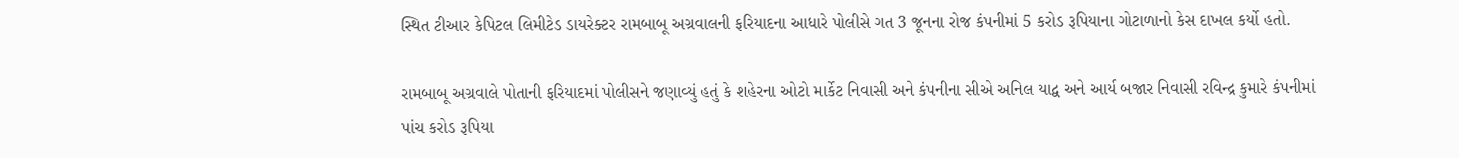સ્થિત ટીઆર કેપિટલ લિમીટેડ ડાયરેક્ટર રામબાબૂ અગ્રવાલની ફરિયાદના આધારે પોલીસે ગત 3 જૂનના રોજ કંપનીમાં 5 કરોડ રૂપિયાના ગોટાળાનો કેસ દાખલ કર્યો હતો.

રામબાબૂ અગ્રવાલે પોતાની ફરિયાદમાં પોલીસને જણાવ્યું હતું કે શહેરના ઓટો માર્કેટ નિવાસી અને કંપનીના સીએ અનિલ યાદ્વ અને આર્ય બજાર નિવાસી રવિન્દ્ર કુમારે કંપનીમાં પાંચ કરોડ રૂપિયા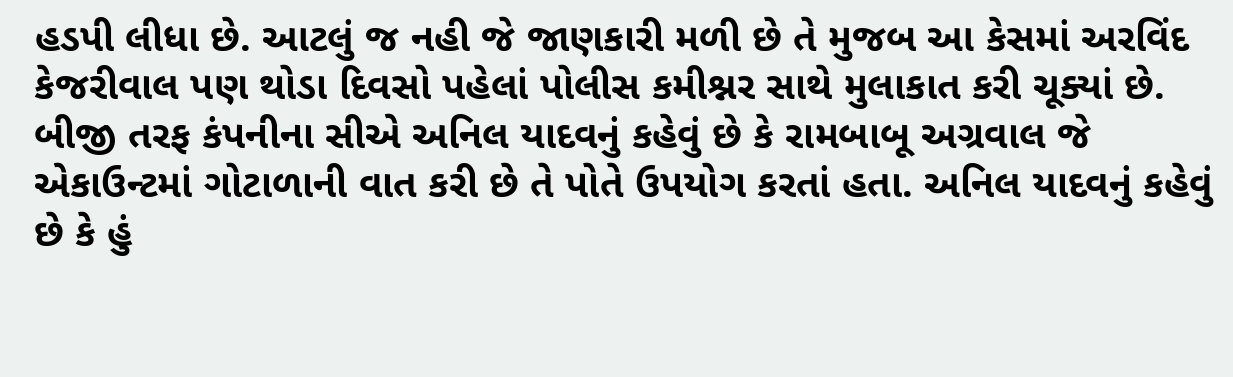હડપી લીધા છે. આટલું જ નહી જે જાણકારી મળી છે તે મુજબ આ કેસમાં અરવિંદ કેજરીવાલ પણ થોડા દિવસો પહેલાં પોલીસ કમીશ્નર સાથે મુલાકાત કરી ચૂક્યાં છે.
બીજી તરફ કંપનીના સીએ અનિલ યાદવનું કહેવું છે કે રામબાબૂ અગ્રવાલ જે એકાઉન્ટમાં ગોટાળાની વાત કરી છે તે પોતે ઉપયોગ કરતાં હતા. અનિલ યાદવનું કહેવું છે કે હું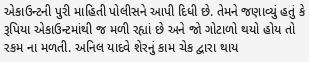એકાઉન્ટની પુરી માહિતી પોલીસને આપી દિધી છે. તેમને જણાવ્યું હતું કે રૂપિયા એકાઉન્ટમાંથી જ મળી રહ્યાં છે અને જો ગોટાળો થયો હોય તો રકમ ના મળતી. અનિલ યાદવે શેરનું કામ ચેક દ્વારા થાય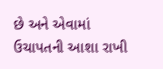છે અને એવામાં ઉચાપતની આશા રાખી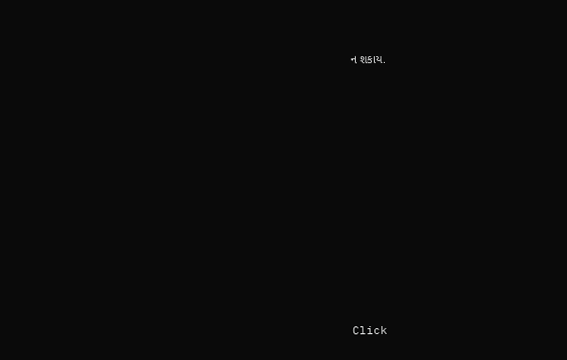ન શકાય.












Click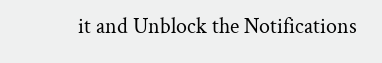it and Unblock the Notifications